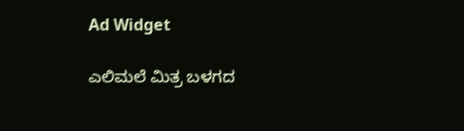Ad Widget

ಎಲಿಮಲೆ ಮಿತ್ರ ಬಳಗದ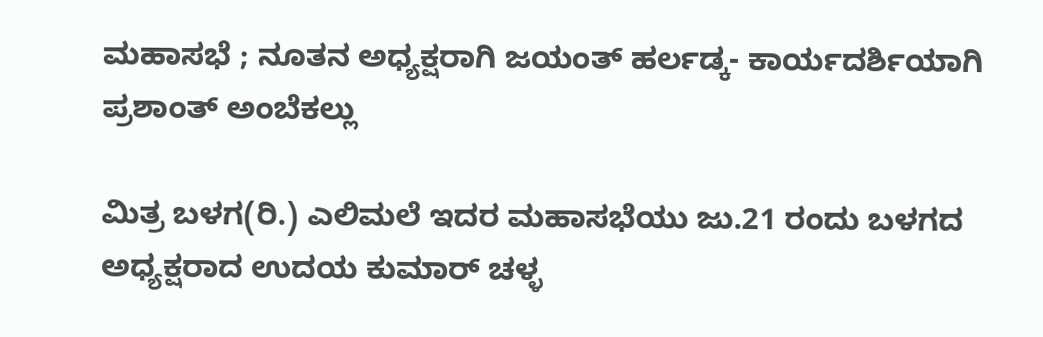ಮಹಾಸಭೆ ; ನೂತನ ಅಧ್ಯಕ್ಷರಾಗಿ ಜಯಂತ್ ಹರ್ಲಡ್ಕ- ಕಾರ್ಯದರ್ಶಿಯಾಗಿ ಪ್ರಶಾಂತ್ ಅಂಬೆಕಲ್ಲು

ಮಿತ್ರ ಬಳಗ(ರಿ.) ಎಲಿಮಲೆ ಇದರ ಮಹಾಸಭೆಯು ಜು.21 ರಂದು ಬಳಗದ ಅಧ್ಯಕ್ಷರಾದ ಉದಯ ಕುಮಾರ್ ಚಳ್ಳ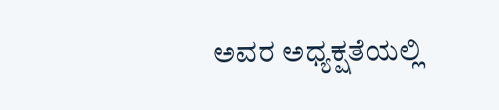ಅವರ ಅಧ್ಯಕ್ಷತೆಯಲ್ಲಿ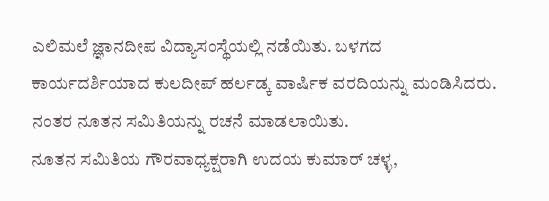ಎಲಿಮಲೆ ಜ್ಞಾನದೀಪ ವಿದ್ಯಾಸಂಸ್ಥೆಯಲ್ಲಿ ನಡೆಯಿತು. ಬಳಗದ ಕಾರ್ಯದರ್ಶಿಯಾದ ಕುಲದೀಪ್ ಹರ್ಲಡ್ಕ ವಾರ್ಷಿಕ ವರದಿಯನ್ನು ಮಂಡಿಸಿದರು. ನಂತರ ನೂತನ ಸಮಿತಿಯನ್ನು ರಚನೆ ಮಾಡಲಾಯಿತು.
ನೂತನ ಸಮಿತಿಯ ಗೌರವಾಧ್ಯಕ್ಷರಾಗಿ ಉದಯ ಕುಮಾರ್ ಚಳ್ಳ,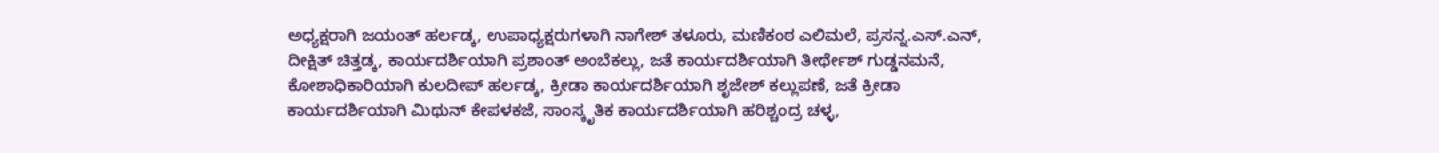ಅಧ್ಯಕ್ಷರಾಗಿ ಜಯಂತ್ ಹರ್ಲಡ್ಕ, ಉಪಾಧ್ಯಕ್ಷರುಗಳಾಗಿ ನಾಗೇಶ್ ತಳೂರು, ಮಣಿಕಂಠ ಎಲಿಮಲೆ, ಪ್ರಸನ್ನ.ಎಸ್.ಎನ್, ದೀಕ್ಷಿತ್ ಚಿತ್ತಡ್ಕ, ಕಾರ್ಯದರ್ಶಿಯಾಗಿ ಪ್ರಶಾಂತ್ ಅಂಬೆಕಲ್ಲು, ಜತೆ ಕಾರ್ಯದರ್ಶಿಯಾಗಿ ತೀರ್ಥೇಶ್ ಗುಡ್ಡನಮನೆ, ಕೋಶಾಧಿಕಾರಿಯಾಗಿ ಕುಲದೀಪ್ ಹರ್ಲಡ್ಕ, ಕ್ರೀಡಾ ಕಾರ್ಯದರ್ಶಿಯಾಗಿ ಶೃಜೇಶ್ ಕಲ್ಲುಪಣೆ, ಜತೆ ಕ್ರೀಡಾ ಕಾರ್ಯದರ್ಶಿಯಾಗಿ ಮಿಥುನ್ ಕೇಪಳಕಜೆ, ಸಾಂಸ್ಕೃತಿಕ ಕಾರ್ಯದರ್ಶಿಯಾಗಿ ಹರಿಶ್ಚಂದ್ರ ಚಳ್ಳ,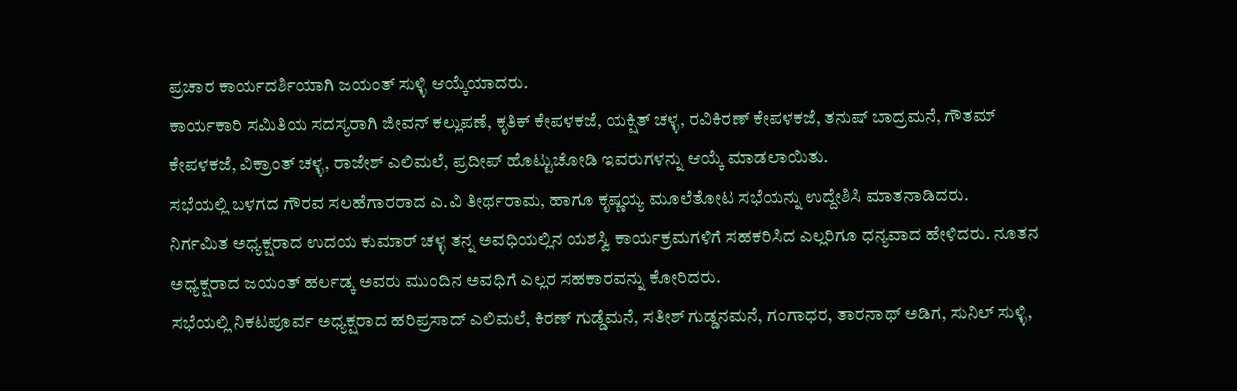ಪ್ರಚಾರ ಕಾರ್ಯದರ್ಶಿಯಾಗಿ ಜಯಂತ್ ಸುಳ್ಳಿ ಆಯ್ಕೆಯಾದರು.
ಕಾರ್ಯಕಾರಿ ಸಮಿತಿಯ ಸದಸ್ಯರಾಗಿ ಜೀವನ್ ಕಲ್ಲುಪಣೆ, ಕೃತಿಕ್ ಕೇಪಳಕಜೆ, ಯಕ್ಷಿತ್ ಚಳ್ಳ, ರವಿಕಿರಣ್ ಕೇಪಳಕಜೆ, ತನುಷ್ ಬಾದ್ರಮನೆ, ಗೌತಮ್ ಕೇಪಳಕಜೆ, ವಿಕ್ರಾಂತ್ ಚಳ್ಳ, ರಾಜೇಶ್ ಎಲಿಮಲೆ, ಪ್ರದೀಪ್ ಹೊಟ್ಟುಚೋಡಿ ಇವರುಗಳನ್ನು ಆಯ್ಕೆ ಮಾಡಲಾಯಿತು.
ಸಭೆಯಲ್ಲಿ ಬಳಗದ ಗೌರವ ಸಲಹೆಗಾರರಾದ ಎ.ವಿ ತೀರ್ಥರಾಮ, ಹಾಗೂ ಕೃಷ್ಣಯ್ಯ ಮೂಲೆತೋಟ ಸಭೆಯನ್ನು ಉದ್ದೇಶಿಸಿ ಮಾತನಾಡಿದರು.
ನಿರ್ಗಮಿತ ಅಧ್ಯಕ್ಷರಾದ ಉದಯ ಕುಮಾರ್ ಚಳ್ಳ ತನ್ನ ಅವಧಿಯಲ್ಲಿನ ಯಶಸ್ವಿ ಕಾರ್ಯಕ್ರಮಗಳಿಗೆ ಸಹಕರಿಸಿದ ಎಲ್ಲರಿಗೂ ಧನ್ಯವಾದ ಹೇಳಿದರು. ನೂತನ ಅಧ್ಯಕ್ಷರಾದ ಜಯಂತ್ ಹರ್ಲಡ್ಕ ಅವರು ಮುಂದಿನ ಅವಧಿಗೆ ಎಲ್ಲರ ಸಹಕಾರವನ್ನು ಕೋರಿದರು.
ಸಭೆಯಲ್ಲಿ ನಿಕಟಪೂರ್ವ ಅಧ್ಯಕ್ಷರಾದ ಹರಿಪ್ರಸಾದ್ ಎಲಿಮಲೆ, ಕಿರಣ್ ಗುಡ್ಡೆಮನೆ, ಸತೀಶ್ ಗುಡ್ಡನಮನೆ, ಗಂಗಾಧರ, ತಾರನಾಥ್ ಅಡಿಗ, ಸುನಿಲ್ ಸುಳ್ಳಿ,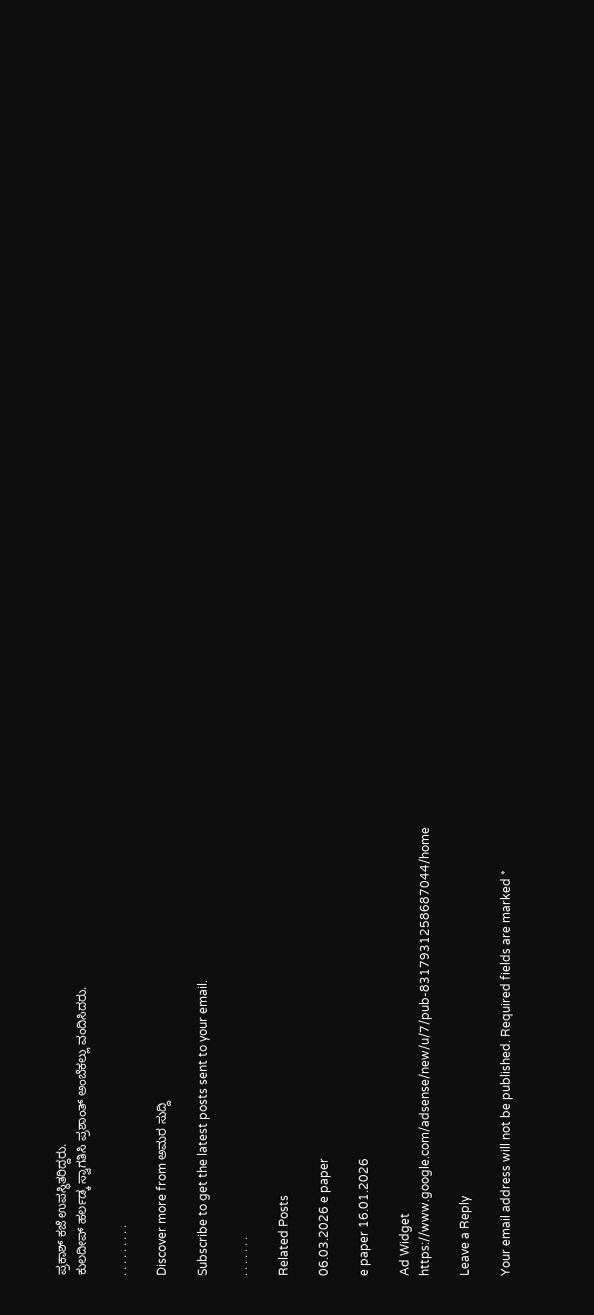ಪ್ರಕಾಶ್ ಕಜೆ ಉಪಸ್ಥಿತರಿದ್ದರು.
ಕುಲದೀಪ್ ಹರ್ಲಡ್ಕ ಸ್ವಾಗತಿಸಿ ಪ್ರಶಾಂತ್ ಅಂಬೆಕಲ್ಲು ವಂದಿಸಿದರು.

. . . . . . . . .

Discover more from ಅಮರ ಸುದ್ದಿ

Subscribe to get the latest posts sent to your email.

. . . . . . .

Related Posts

06.03.2026 e paper

e paper 16.01.2026

Ad Widget
https://www.google.com/adsense/new/u/7/pub-8317931258687044/home

Leave a Reply

Your email address will not be published. Required fields are marked *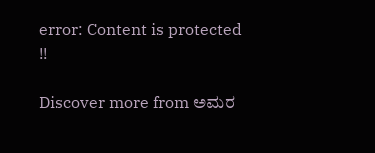error: Content is protected !!

Discover more from ಅಮರ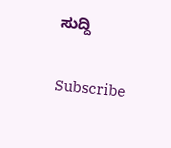ಸುದ್ದಿ

Subscribe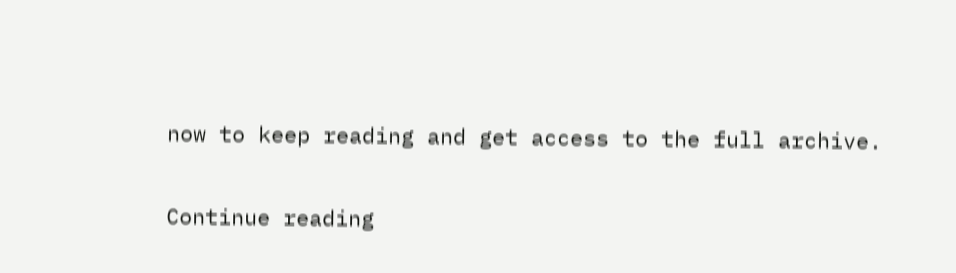now to keep reading and get access to the full archive.

Continue reading